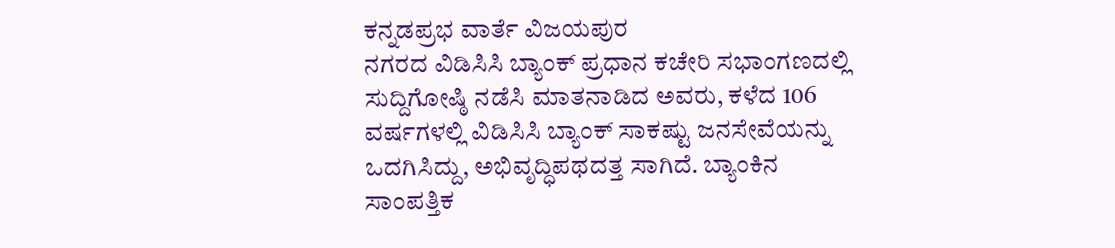ಕನ್ನಡಪ್ರಭ ವಾರ್ತೆ ವಿಜಯಪುರ
ನಗರದ ವಿಡಿಸಿಸಿ ಬ್ಯಾಂಕ್ ಪ್ರಧಾನ ಕಚೇರಿ ಸಭಾಂಗಣದಲ್ಲಿ ಸುದ್ದಿಗೋಷ್ಠಿ ನಡೆಸಿ ಮಾತನಾಡಿದ ಅವರು, ಕಳೆದ 106 ವರ್ಷಗಳಲ್ಲಿ ವಿಡಿಸಿಸಿ ಬ್ಯಾಂಕ್ ಸಾಕಷ್ಟು ಜನಸೇವೆಯನ್ನು ಒದಗಿಸಿದ್ದು, ಅಭಿವೃದ್ಧಿಪಥದತ್ತ ಸಾಗಿದೆ. ಬ್ಯಾಂಕಿನ ಸಾಂಪತ್ತಿಕ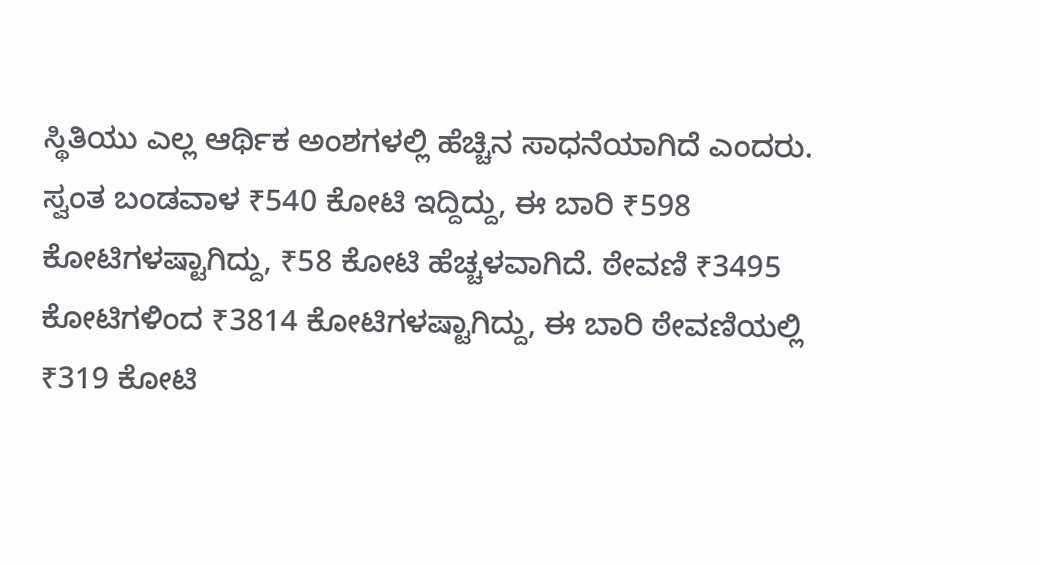ಸ್ಥಿತಿಯು ಎಲ್ಲ ಆರ್ಥಿಕ ಅಂಶಗಳಲ್ಲಿ ಹೆಚ್ಚಿನ ಸಾಧನೆಯಾಗಿದೆ ಎಂದರು.
ಸ್ವಂತ ಬಂಡವಾಳ ₹540 ಕೋಟಿ ಇದ್ದಿದ್ದು, ಈ ಬಾರಿ ₹598 ಕೋಟಿಗಳಷ್ಟಾಗಿದ್ದು, ₹58 ಕೋಟಿ ಹೆಚ್ಚಳವಾಗಿದೆ. ಠೇವಣಿ ₹3495 ಕೋಟಿಗಳಿಂದ ₹3814 ಕೋಟಿಗಳಷ್ಟಾಗಿದ್ದು, ಈ ಬಾರಿ ಠೇವಣಿಯಲ್ಲಿ ₹319 ಕೋಟಿ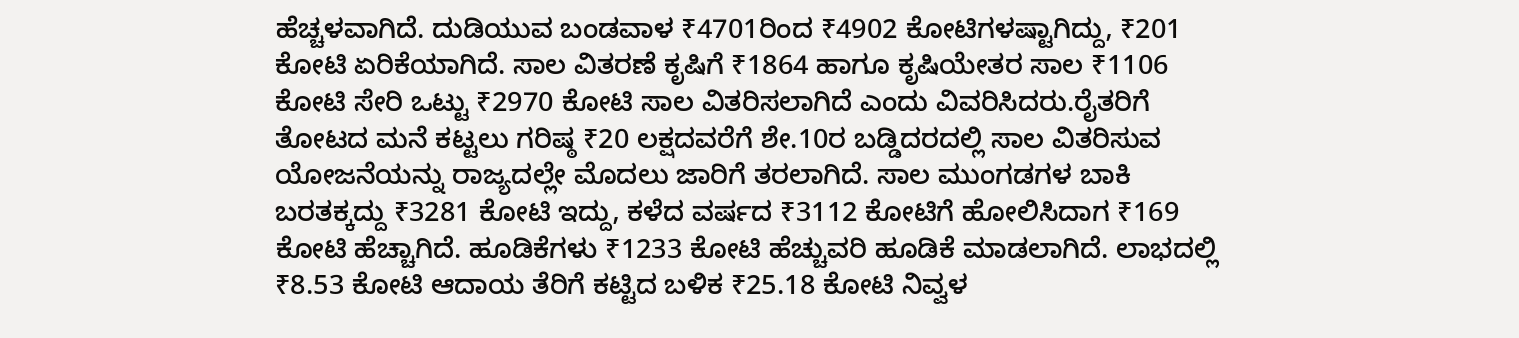ಹೆಚ್ಚಳವಾಗಿದೆ. ದುಡಿಯುವ ಬಂಡವಾಳ ₹4701ರಿಂದ ₹4902 ಕೋಟಿಗಳಷ್ಟಾಗಿದ್ದು, ₹201 ಕೋಟಿ ಏರಿಕೆಯಾಗಿದೆ. ಸಾಲ ವಿತರಣೆ ಕೃಷಿಗೆ ₹1864 ಹಾಗೂ ಕೃಷಿಯೇತರ ಸಾಲ ₹1106 ಕೋಟಿ ಸೇರಿ ಒಟ್ಟು ₹2970 ಕೋಟಿ ಸಾಲ ವಿತರಿಸಲಾಗಿದೆ ಎಂದು ವಿವರಿಸಿದರು.ರೈತರಿಗೆ ತೋಟದ ಮನೆ ಕಟ್ಟಲು ಗರಿಷ್ಠ ₹20 ಲಕ್ಷದವರೆಗೆ ಶೇ.10ರ ಬಡ್ಡಿದರದಲ್ಲಿ ಸಾಲ ವಿತರಿಸುವ ಯೋಜನೆಯನ್ನು ರಾಜ್ಯದಲ್ಲೇ ಮೊದಲು ಜಾರಿಗೆ ತರಲಾಗಿದೆ. ಸಾಲ ಮುಂಗಡಗಳ ಬಾಕಿ ಬರತಕ್ಕದ್ದು ₹3281 ಕೋಟಿ ಇದ್ದು, ಕಳೆದ ವರ್ಷದ ₹3112 ಕೋಟಿಗೆ ಹೋಲಿಸಿದಾಗ ₹169 ಕೋಟಿ ಹೆಚ್ಚಾಗಿದೆ. ಹೂಡಿಕೆಗಳು ₹1233 ಕೋಟಿ ಹೆಚ್ಚುವರಿ ಹೂಡಿಕೆ ಮಾಡಲಾಗಿದೆ. ಲಾಭದಲ್ಲಿ ₹8.53 ಕೋಟಿ ಆದಾಯ ತೆರಿಗೆ ಕಟ್ಟಿದ ಬಳಿಕ ₹25.18 ಕೋಟಿ ನಿವ್ವಳ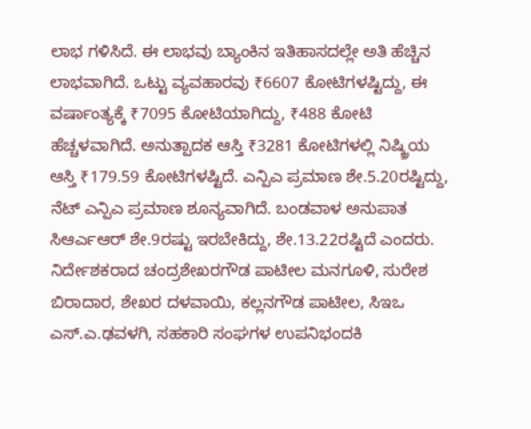ಲಾಭ ಗಳಿಸಿದೆ. ಈ ಲಾಭವು ಬ್ಯಾಂಕಿನ ಇತಿಹಾಸದಲ್ಲೇ ಅತಿ ಹೆಚ್ಚಿನ ಲಾಭವಾಗಿದೆ. ಒಟ್ಟು ವ್ಯವಹಾರವು ₹6607 ಕೋಟಿಗಳಷ್ಟಿದ್ದು, ಈ ವರ್ಷಾಂತ್ಯಕ್ಕೆ ₹7095 ಕೋಟಿಯಾಗಿದ್ದು, ₹488 ಕೋಟಿ ಹೆಚ್ಚಳವಾಗಿದೆ. ಅನುತ್ಪಾದಕ ಆಸ್ತಿ ₹3281 ಕೋಟಿಗಳಲ್ಲಿ ನಿಷ್ಕ್ರಿಯ ಆಸ್ತಿ ₹179.59 ಕೋಟಿಗಳಷ್ಟಿದೆ. ಎನ್ಪಿಎ ಪ್ರಮಾಣ ಶೇ.5.20ರಷ್ಟಿದ್ದು, ನೆಟ್ ಎನ್ಪಿಎ ಪ್ರಮಾಣ ಶೂನ್ಯವಾಗಿದೆ. ಬಂಡವಾಳ ಅನುಪಾತ ಸಿಆರ್ಎಆರ್ ಶೇ.9ರಷ್ಟು ಇರಬೇಕಿದ್ದು, ಶೇ.13.22ರಷ್ಟಿದೆ ಎಂದರು.
ನಿರ್ದೇಶಕರಾದ ಚಂದ್ರಶೇಖರಗೌಡ ಪಾಟೀಲ ಮನಗೂಳಿ, ಸುರೇಶ ಬಿರಾದಾರ, ಶೇಖರ ದಳವಾಯಿ, ಕಲ್ಲನಗೌಡ ಪಾಟೀಲ, ಸಿಇಒ ಎಸ್.ಎ.ಢವಳಗಿ, ಸಹಕಾರಿ ಸಂಘಗಳ ಉಪನಿಭಂದಕಿ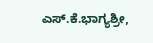ಎಸ್.ಕೆ.ಭಾಗ್ಯಶ್ರೀ,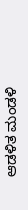ಆಡಳಿತ ಮಂಡಳಿ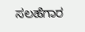ಸಲಹೆಗಾರ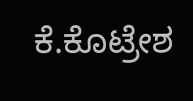ಕೆ.ಕೊಟ್ರೇಶ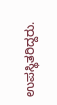ಉಪಸ್ಥಿತರಿದ್ದರು.